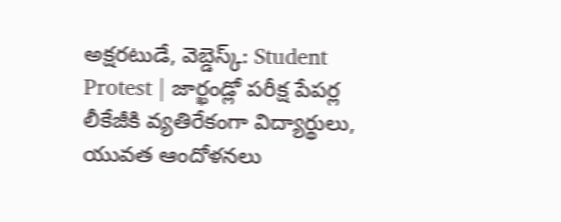అక్షరటుడే, వెబ్డెస్క్: Student Protest | జార్ఖండ్లో పరీక్ష పేపర్ల లీకేజీకి వ్యతిరేకంగా విద్యార్థులు, యువత ఆందోళనలు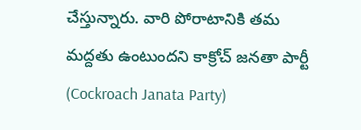చేస్తున్నారు. వారి పోరాటానికి తమ మద్దతు ఉంటుందని కాక్రోచ్ జనతా పార్టీ (Cockroach Janata Party)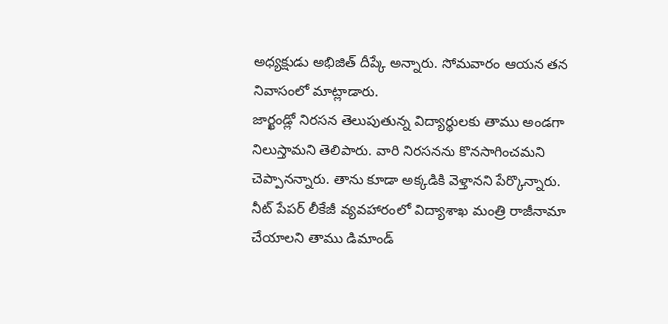అధ్యక్షుడు అభిజిత్ దీప్కే అన్నారు. సోమవారం ఆయన తన నివాసంలో మాట్లాడారు.
జార్ఖండ్లో నిరసన తెలుపుతున్న విద్యార్థులకు తాము అండగా నిలుస్తామని తెలిపారు. వారి నిరసనను కొనసాగించమని చెప్పానన్నారు. తాను కూడా అక్కడికి వెళ్తానని పేర్కొన్నారు. నీట్ పేపర్ లీకేజీ వ్యవహారంలో విద్యాశాఖ మంత్రి రాజీనామా చేయాలని తాము డిమాండ్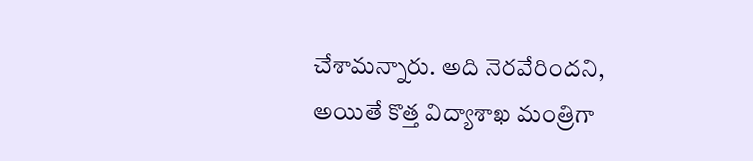చేశామన్నారు. అది నెరవేరిందని, అయితే కొత్త విద్యాశాఖ మంత్రిగా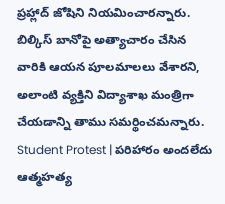ప్రహ్లాద్ జోషిని నియమించారన్నారు. బిల్కిస్ బానోపై అత్యాచారం చేసిన వారికి ఆయన పూలమాలలు వేశారని, అలాంటి వ్యక్తిని విద్యాశాఖ మంత్రిగా చేయడాన్ని తాము సమర్థించమన్నారు.
Student Protest | పరిహారం అందలేదు
ఆత్మహత్య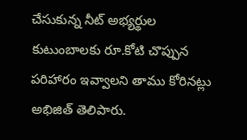చేసుకున్న నీట్ అభ్యర్థుల కుటుంబాలకు రూ.కోటి చొప్పున పరిహారం ఇవ్వాలని తాము కోరినట్లు అభిజిత్ తెలిపారు.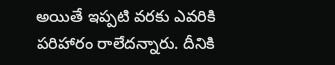అయితే ఇప్పటి వరకు ఎవరికి పరిహారం రాలేదన్నారు. దీనికి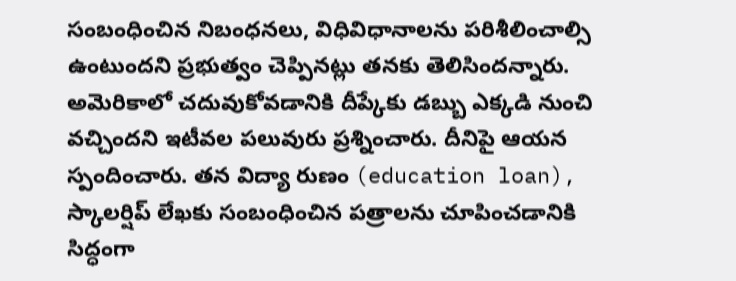సంబంధించిన నిబంధనలు, విధివిధానాలను పరిశీలించాల్సి ఉంటుందని ప్రభుత్వం చెప్పినట్లు తనకు తెలిసిందన్నారు. అమెరికాలో చదువుకోవడానికి దీప్కేకు డబ్బు ఎక్కడి నుంచి వచ్చిందని ఇటీవల పలువురు ప్రశ్నించారు. దీనిపై ఆయన స్పందించారు. తన విద్యా రుణం (education loan), స్కాలర్షిప్ లేఖకు సంబంధించిన పత్రాలను చూపించడానికి సిద్ధంగా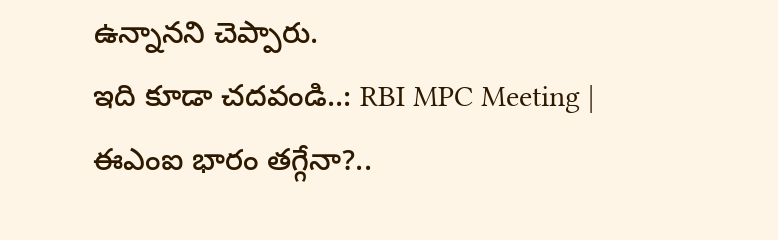ఉన్నానని చెప్పారు.
ఇది కూడా చదవండి..: RBI MPC Meeting | ఈఎంఐ భారం తగ్గేనా?..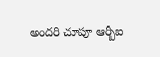అందరి చూపూ ఆర్బీఐ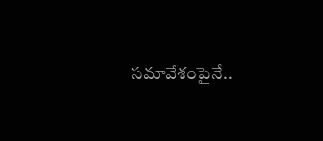సమావేశంపైనే..